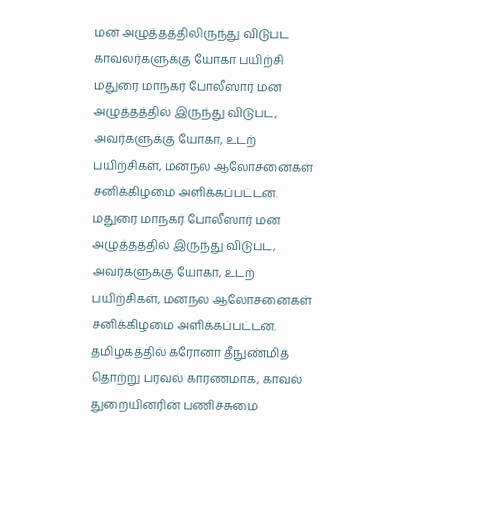மன அழுத்தத்திலிருந்து விடுபட காவலர்களுக்கு யோகா பயிற்சி
மதுரை மாநகர் போலீஸார் மன அழுத்தத்தில் இருந்து விடுபட, அவர்களுக்கு யோகா, உடற் பயிற்சிகள், மனநல ஆலோசனைகள் சனிக்கிழமை அளிக்கப்பட்டன.
மதுரை மாநகர் போலீஸார் மன அழுத்தத்தில் இருந்து விடுபட, அவர்களுக்கு யோகா, உடற் பயிற்சிகள், மனநல ஆலோசனைகள் சனிக்கிழமை அளிக்கப்பட்டன.
தமிழகத்தில் கரோனா தீநுண்மித் தொற்று பரவல் காரணமாக, காவல் துறையினரின் பணிச்சுமை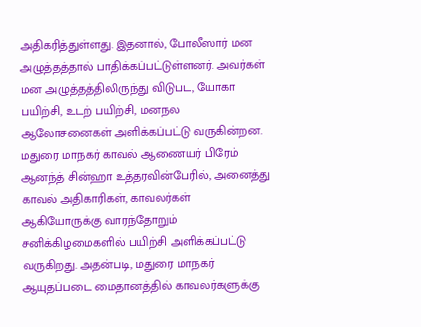அதிகரித்துள்ளது. இதனால், போலீஸார் மன அழுத்தத்தால் பாதிக்கப்பட்டுள்ளனர். அவர்கள் மன அழுத்தத்திலிருந்து விடுபட, யோகா பயிற்சி, உடற் பயிற்சி, மனநல ஆலோசனைகள் அளிக்கப்பட்டு வருகின்றன.
மதுரை மாநகர் காவல் ஆணையர் பிரேம் ஆனந்த் சின்ஹா உத்தரவின்பேரில், அனைத்து காவல் அதிகாரிகள், காவலர்கள் ஆகியோருக்கு வாரந்தோறும் சனிக்கிழமைகளில் பயிற்சி அளிக்கப்பட்டு வருகிறது. அதன்படி, மதுரை மாநகர் ஆயுதப்படை மைதானத்தில் காவலர்களுக்கு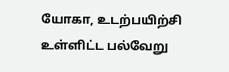யோகா, உடற்பயிற்சி உள்ளிட்ட பல்வேறு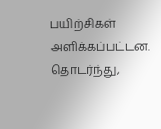பயிற்சிகள் அளிக்கப்பட்டன.
தொடர்ந்து,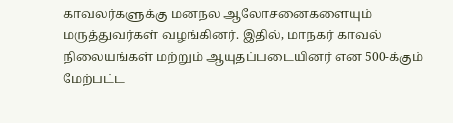காவலர்களுக்கு மனநல ஆலோசனைகளையும் மருத்துவர்கள் வழங்கினர். இதில், மாநகர் காவல் நிலையங்கள் மற்றும் ஆயுதப்படையினர் என 500-க்கும் மேற்பட்ட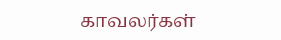காவலர்கள்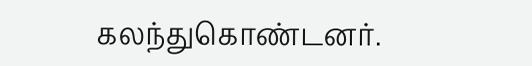கலந்துகொண்டனர்.